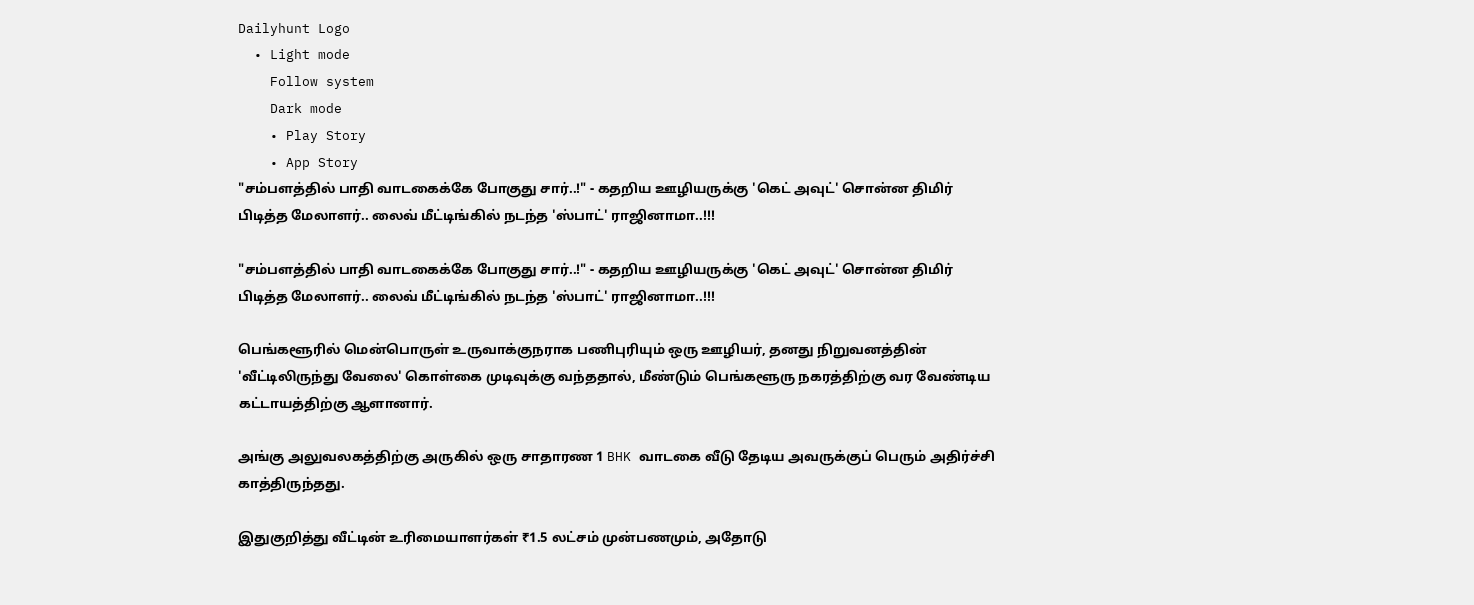Dailyhunt Logo
  • Light mode
    Follow system
    Dark mode
    • Play Story
    • App Story
"சம்பளத்தில் பாதி வாடகைக்கே போகுது சார்..!" - கதறிய ஊழியருக்கு 'கெட் அவுட்' சொன்ன திமிர் பிடித்த மேலாளர்.. லைவ் மீட்டிங்கில் நடந்த 'ஸ்பாட்' ராஜினாமா..!!!

"சம்பளத்தில் பாதி வாடகைக்கே போகுது சார்..!" - கதறிய ஊழியருக்கு 'கெட் அவுட்' சொன்ன திமிர் பிடித்த மேலாளர்.. லைவ் மீட்டிங்கில் நடந்த 'ஸ்பாட்' ராஜினாமா..!!!

பெங்களூரில் மென்பொருள் உருவாக்குநராக பணிபுரியும் ஒரு ஊழியர், தனது நிறுவனத்தின் 'வீட்டிலிருந்து வேலை' கொள்கை முடிவுக்கு வந்ததால், மீண்டும் பெங்களூரு நகரத்திற்கு வர வேண்டிய கட்டாயத்திற்கு ஆளானார்.

அங்கு அலுவலகத்திற்கு அருகில் ஒரு சாதாரண 1 BHK வாடகை வீடு தேடிய அவருக்குப் பெரும் அதிர்ச்சி காத்திருந்தது.

இதுகுறித்து வீட்டின் உரிமையாளர்கள் ₹1.5 லட்சம் முன்பணமும், அதோடு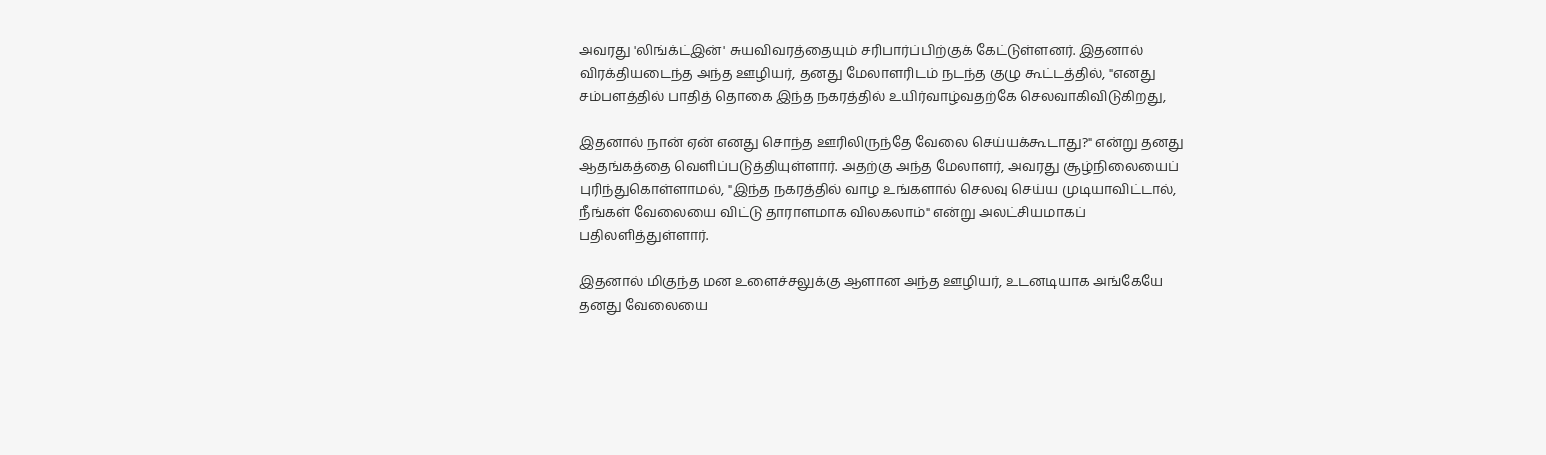அவரது 'லிங்க்ட்இன்' சுயவிவரத்தையும் சரிபார்ப்பிற்குக் கேட்டுள்ளனர். இதனால் விரக்தியடைந்த அந்த ஊழியர், தனது மேலாளரிடம் நடந்த குழு கூட்டத்தில், "எனது சம்பளத்தில் பாதித் தொகை இந்த நகரத்தில் உயிர்வாழ்வதற்கே செலவாகிவிடுகிறது,

இதனால் நான் ஏன் எனது சொந்த ஊரிலிருந்தே வேலை செய்யக்கூடாது?" என்று தனது ஆதங்கத்தை வெளிப்படுத்தியுள்ளார். அதற்கு அந்த மேலாளர், அவரது சூழ்நிலையைப் புரிந்துகொள்ளாமல், "இந்த நகரத்தில் வாழ உங்களால் செலவு செய்ய முடியாவிட்டால், நீங்கள் வேலையை விட்டு தாராளமாக விலகலாம்" என்று அலட்சியமாகப் பதிலளித்துள்ளார்.

இதனால் மிகுந்த மன உளைச்சலுக்கு ஆளான அந்த ஊழியர், உடனடியாக அங்கேயே தனது வேலையை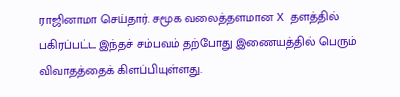ராஜினாமா செய்தார். சமூக வலைத்தளமான X தளத்தில் பகிரப்பட்ட இந்தச் சம்பவம் தற்போது இணையத்தில் பெரும் விவாதத்தைக் கிளப்பியுள்ளது.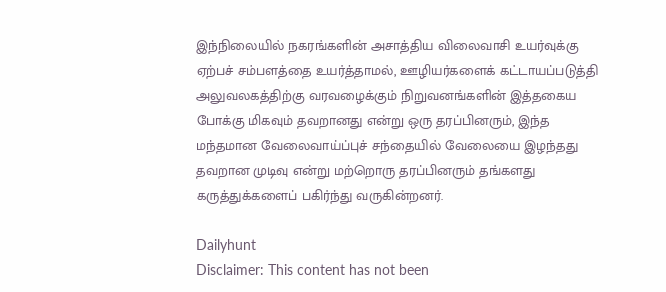இந்நிலையில் நகரங்களின் அசாத்திய விலைவாசி உயர்வுக்கு ஏற்பச் சம்பளத்தை உயர்த்தாமல், ஊழியர்களைக் கட்டாயப்படுத்தி அலுவலகத்திற்கு வரவழைக்கும் நிறுவனங்களின் இத்தகைய போக்கு மிகவும் தவறானது என்று ஒரு தரப்பினரும், இந்த மந்தமான வேலைவாய்ப்புச் சந்தையில் வேலையை இழந்தது தவறான முடிவு என்று மற்றொரு தரப்பினரும் தங்களது கருத்துக்களைப் பகிர்ந்து வருகின்றனர்.

Dailyhunt
Disclaimer: This content has not been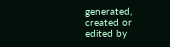generated, created or edited by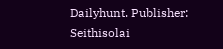Dailyhunt. Publisher: Seithisolai